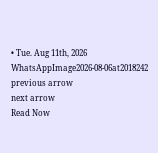• Tue. Aug 11th, 2026
WhatsAppImage2026-08-06at2018242
previous arrow
next arrow
Read Now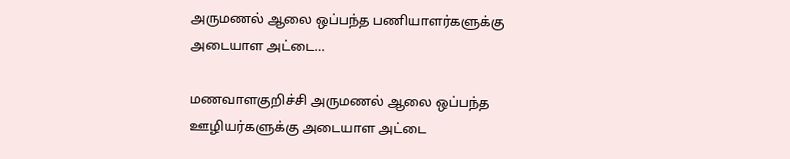அருமணல் ஆலை ஒப்பந்த பணியாளர்களுக்கு அடையாள அட்டை…

மணவாளகுறிச்சி அருமணல் ஆலை ஒப்பந்த ஊழியர்களுக்கு அடையாள அட்டை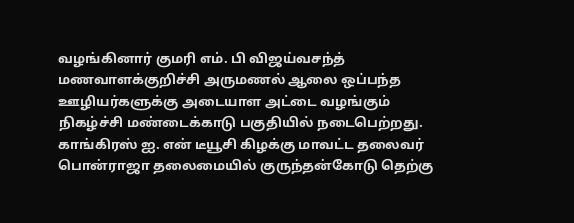வழங்கினார் குமரி எம். பி விஜய்வசந்த் மணவாளக்குறிச்சி அருமணல் ஆலை ஒப்பந்த ஊழியர்களுக்கு அடையாள அட்டை வழங்கும் நிகழ்ச்சி மண்டைக்காடு பகுதியில் நடைபெற்றது.
காங்கிரஸ் ஐ. என் டீயூசி கிழக்கு மாவட்ட தலைவர் பொன்ராஜா தலைமையில் குருந்தன்கோடு தெற்கு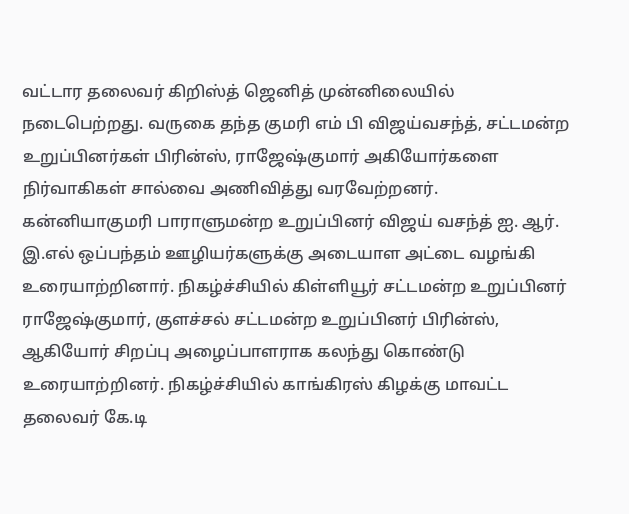வட்டார தலைவர் கிறிஸ்த் ஜெனித் முன்னிலையில் நடைபெற்றது. வருகை தந்த குமரி எம் பி விஜய்வசந்த், சட்டமன்ற உறுப்பினர்கள் பிரின்ஸ், ராஜேஷ்குமார் அகியோர்களை நிர்வாகிகள் சால்வை அணிவித்து வரவேற்றனர்.
கன்னியாகுமரி பாராளுமன்ற உறுப்பினர் விஜய் வசந்த் ஐ. ஆர். இ.எல் ஒப்பந்தம் ஊழியர்களுக்கு அடையாள அட்டை வழங்கி உரையாற்றினார். நிகழ்ச்சியில் கிள்ளியூர் சட்டமன்ற உறுப்பினர் ராஜேஷ்குமார், குளச்சல் சட்டமன்ற உறுப்பினர் பிரின்ஸ், ஆகியோர் சிறப்பு அழைப்பாளராக கலந்து கொண்டு உரையாற்றினர். நிகழ்ச்சியில் காங்கிரஸ் கிழக்கு மாவட்ட தலைவர் கே.டி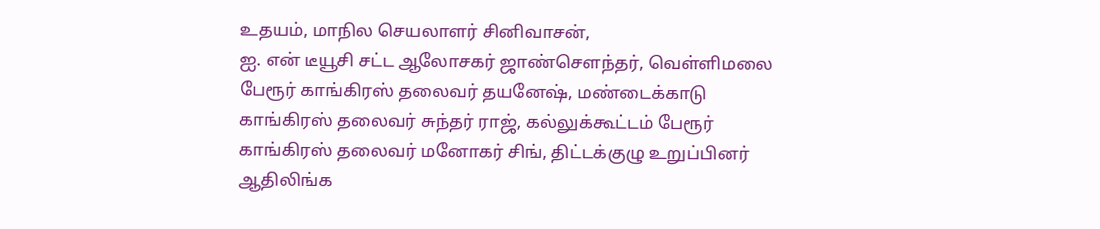உதயம், மாநில செயலாளர் சினிவாசன்,
ஐ. என் டீயூசி சட்ட ஆலோசகர் ஜாண்செளந்தர், வெள்ளிமலை பேரூர் காங்கிரஸ் தலைவர் தயனேஷ், மண்டைக்காடு காங்கிரஸ் தலைவர் சுந்தர் ராஜ், கல்லுக்கூட்டம் பேரூர் காங்கிரஸ் தலைவர் மனோகர் சிங், திட்டக்குழு உறுப்பினர் ஆதிலிங்க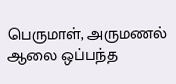பெருமாள், அருமணல் ஆலை ஒப்பந்த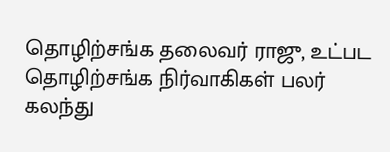தொழிற்சங்க தலைவர் ராஜு, உட்பட தொழிற்சங்க நிர்வாகிகள் பலர் கலந்து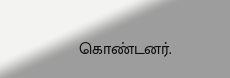கொண்டனர்.